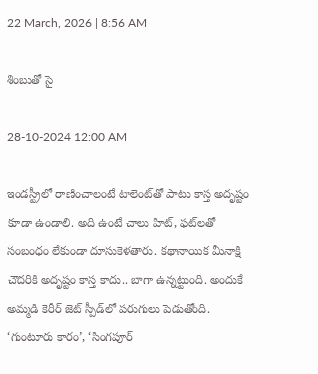22 March, 2026 | 8:56 AM

శింబుతో సై

28-10-2024 12:00 AM

ఇండస్ట్రీలో రాణించాలంటే టాలెంట్‌తో పాటు కాస్త అదృష్టం కూడా ఉండాలి. అది ఉంటే చాలు హిట్, ఫట్‌లతో సంబంధం లేకుండా దూసుకెళతారు. కథానాయిక మీనాక్షి చౌదరికి అదృష్టం కాస్త కాదు.. బాగా ఉన్నట్టుంది. అందుకే అమ్మడి కెరీర్ జెట్ స్పీడ్‌లో పరుగులు పెడుతోంది. ‘గుంటూరు కారం’, ‘సింగపూర్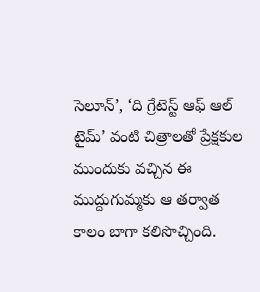సెలూన్’, ‘ది గ్రేటెస్ట్ ఆఫ్ ఆల్ టైమ్’ వంటి చిత్రాలతో ప్రేక్షకుల ముందుకు వచ్చిన ఈ ముద్దుగుమ్మకు ఆ తర్వాత కాలం బాగా కలిసొచ్చింది.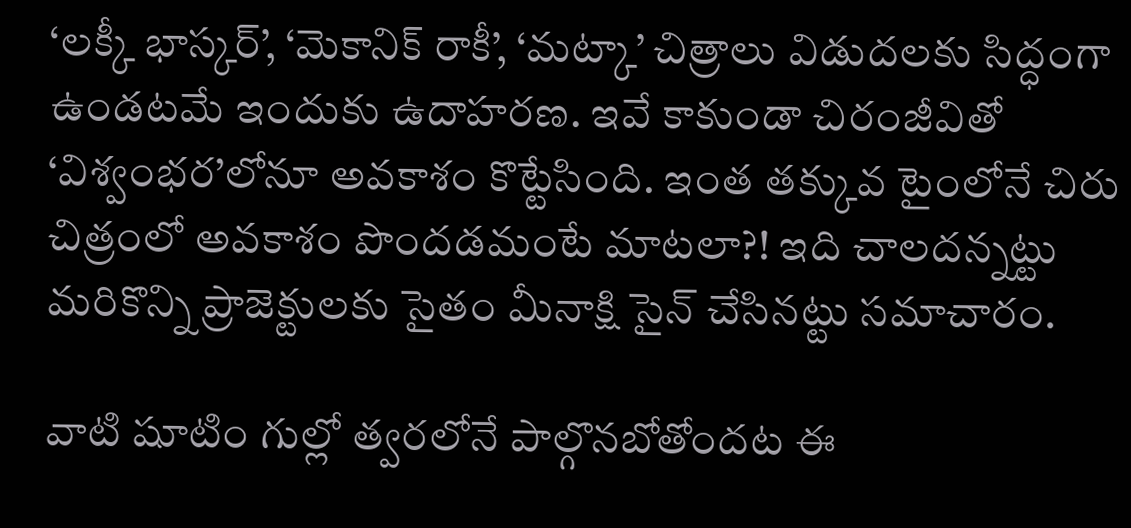‘లక్కీ భాస్కర్’, ‘మెకానిక్ రాకీ’, ‘మట్కా’ చిత్రాలు విడుదలకు సిద్ధంగా ఉండటమే ఇందుకు ఉదాహరణ. ఇవే కాకుండా చిరంజీవితో ‘విశ్వంభర’లోనూ అవకాశం కొట్టేసింది. ఇంత తక్కువ టైంలోనే చిరు చిత్రంలో అవకాశం పొందడమంటే మాటలా?! ఇది చాలదన్నట్టు మరికొన్ని ప్రాజెక్టులకు సైతం మీనాక్షి సైన్ చేసినట్టు సమాచారం.

వాటి షూటిం గుల్లో త్వరలోనే పాల్గొనబోతోందట ఈ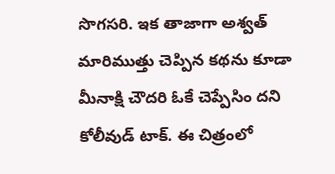సొగసరి. ఇక తాజాగా అశ్వత్ మారిముత్తు చెప్పిన కథను కూడా మీనాక్షి చౌదరి ఓకే చెప్పేసిం దని కోలీవుడ్ టాక్. ఈ చిత్రంలో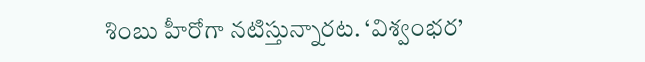శింబు హీరోగా నటిస్తున్నారట. ‘విశ్వంభర’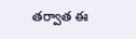తర్వాత ఈ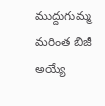ముద్దుగుమ్మ మరింత బిజీ అయ్యే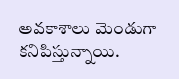అవకాశాలు మెండుగా కనిపిస్తున్నాయి.